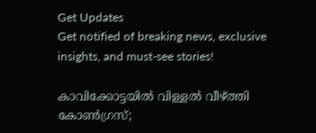Get Updates
Get notified of breaking news, exclusive insights, and must-see stories!

കാവിക്കോട്ടയില്‍ വിള്ളല്‍ വീഴ്ത്തി കോണ്‍ഗ്രസ്;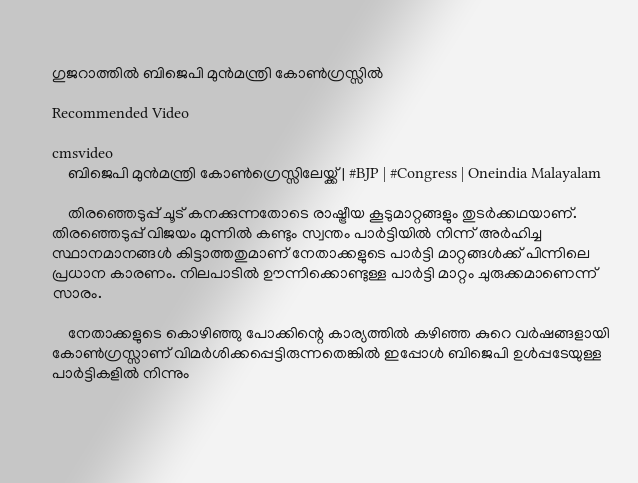ഗുജറാത്തില്‍ ബിജെപി മുന്‍മന്ത്രി കോണ്‍ഗ്രസ്സില്‍

Recommended Video

cmsvideo
    ബിജെപി മുൻമന്ത്രി കോൺഗ്രെസ്സിലേയ്ക്ക് | #BJP | #Congress | Oneindia Malayalam

    തിരഞ്ഞെടുപ്പ് ചൂട് കനക്കുന്നതോടെ രാഷ്ട്രീയ കൂടുമാറ്റങ്ങളും തുടര്‍ക്കഥയാണ്. തിരഞ്ഞെടുപ്പ് വിജയം മുന്നില്‍ കണ്ടും സ്വന്തം പാര്‍ട്ടിയില്‍ നിന്ന് അര്‍ഹിച്ച സ്ഥാനമാനങ്ങള്‍ കിട്ടാത്തതുമാണ് നേതാക്കളുടെ പാര്‍ട്ടി മാറ്റങ്ങള്‍ക്ക് പിന്നിലെ പ്രധാന കാരണം. നിലപാടില്‍ ഊന്നിക്കൊണ്ടുള്ള പാര്‍ട്ടി മാറ്റം ചുരുക്കമാണെന്ന് സാരം.

    നേതാക്കളുടെ കൊഴിഞ്ഞു പോക്കിന്റെ കാര്യത്തില്‍ കഴിഞ്ഞ കുറെ വര്‍ഷങ്ങളായി കോണ്‍ഗ്രസ്സാണ് വിമര്‍ശിക്കപ്പെട്ടിരുന്നതെങ്കില്‍ ഇപ്പോള്‍ ബിജെപി ഉള്‍പ്പടേയുള്ള പാര്‍ട്ടികളില്‍ നിന്നും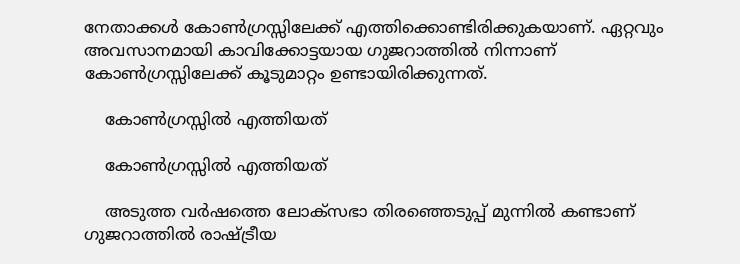നേതാക്കള്‍ കോണ്‍ഗ്രസ്സിലേക്ക് എത്തിക്കൊണ്ടിരിക്കുകയാണ്. ഏറ്റവും അവസാനമായി കാവിക്കോട്ടയായ ഗുജറാത്തില്‍ നിന്നാണ് കോണ്‍ഗ്രസ്സിലേക്ക് കൂടുമാറ്റം ഉണ്ടായിരിക്കുന്നത്.

    കോണ്‍ഗ്രസ്സില്‍ എത്തിയത്

    കോണ്‍ഗ്രസ്സില്‍ എത്തിയത്

    അടുത്ത വര്‍ഷത്തെ ലോക്‌സഭാ തിരഞ്ഞെടുപ്പ് മുന്നില്‍ കണ്ടാണ് ഗുജറാത്തില്‍ രാഷ്ട്രീയ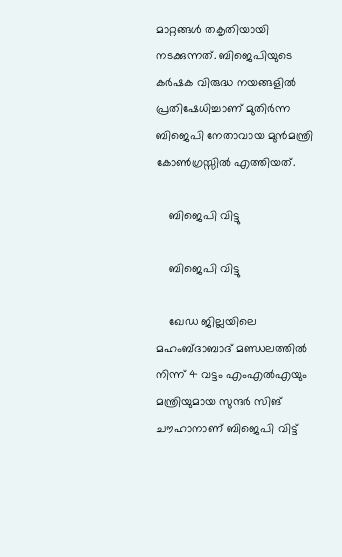മാറ്റങ്ങള്‍ തകൃതിയായി നടക്കുന്നത്. ബിജെപിയുടെ കര്‍ഷക വിരുദ്ധ നയങ്ങളില്‍ പ്രതിഷേധിച്ചാണ് മുതിര്‍ന്ന ബിജെപി നേതാവായ മുന്‍മന്ത്രി കോണ്‍ഗ്രസ്സില്‍ എത്തിയത്.

    ബിജെപി വിട്ടു

    ബിജെപി വിട്ടു

    ഖേഡ ജില്ലയിലെ മഹംബ്ദാബാദ് മണ്ഡലത്തില്‍ നിന്ന് 4 വട്ടം എംഎല്‍എയും മന്ത്രിയുമായ സുന്ദര്‍ സിങ് ചൗഹാനാണ് ബിജെപി വിട്ട്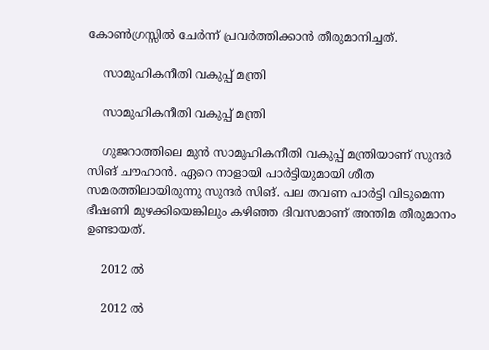കോണ്‍ഗ്രസ്സില്‍ ചേര്‍ന്ന് പ്രവര്‍ത്തിക്കാന്‍ തീരുമാനിച്ചത്.

    സാമുഹികനീതി വകുപ്പ് മന്ത്രി

    സാമുഹികനീതി വകുപ്പ് മന്ത്രി

    ഗുജറാത്തിലെ മുന്‍ സാമുഹികനീതി വകുപ്പ് മന്ത്രിയാണ് സുന്ദര്‍ സിങ് ചൗഹാന്‍. ഏറെ നാളായി പാര്‍ട്ടിയുമായി ശീത സമരത്തിലായിരുന്നു സുന്ദര്‍ സിങ്. പല തവണ പാര്‍ട്ടി വിടുമെന്ന ഭീഷണി മുഴക്കിയെങ്കിലും കഴിഞ്ഞ ദിവസമാണ് അന്തിമ തീരുമാനം ഉണ്ടായത്.

    2012 ല്‍

    2012 ല്‍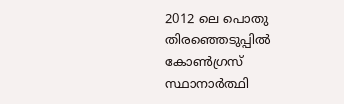2012 ലെ പൊതു തിരഞ്ഞെടുപ്പില്‍ കോണ്‍ഗ്രസ് സ്ഥാനാര്‍ത്ഥി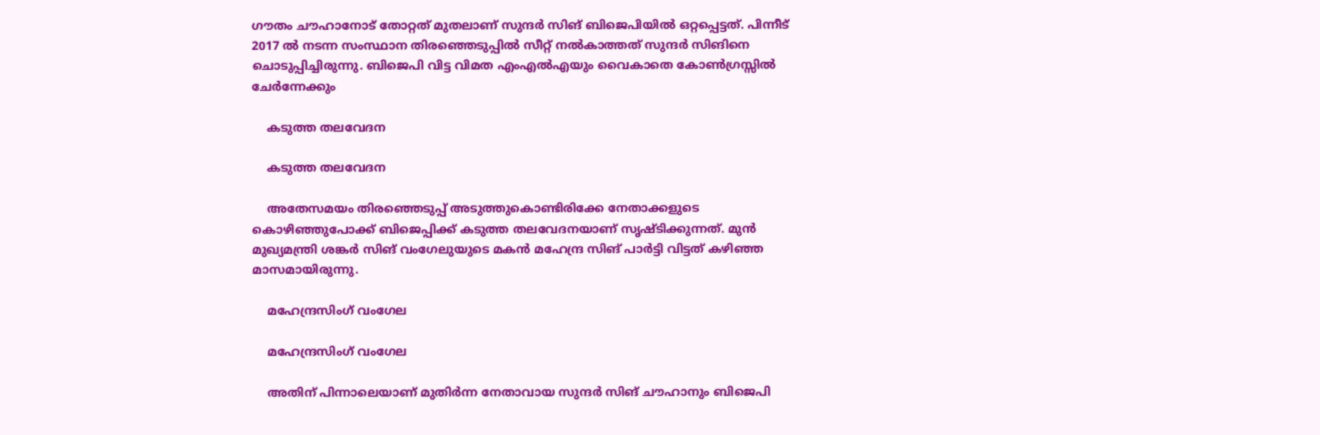ഗൗതം ചൗഹാനോട് തോറ്റത് മുതലാണ് സുന്ദര്‍ സിങ് ബിജെപിയില്‍ ഒറ്റപ്പെട്ടത്. പിന്നീട് 2017 ല്‍ നടന്ന സംസ്ഥാന തിരഞ്ഞെടുപ്പില്‍ സീറ്റ് നല്‍കാത്തത് സുന്ദര്‍ സിങിനെ ചൊടുപ്പിച്ചിരുന്നു. ബിജെപി വിട്ട വിമത എംഎല്‍എയും വൈകാതെ കോണ്‍ഗ്രസ്സില്‍ ചേര്‍ന്നേക്കും

    കടുത്ത തലവേദന

    കടുത്ത തലവേദന

    അതേസമയം തിരഞ്ഞെടുപ്പ് അടുത്തുകൊണ്ടിരിക്കേ നേതാക്കളുടെ കൊഴിഞ്ഞുപോക്ക് ബിജെപ്പിക്ക് കടുത്ത തലവേദനയാണ് സൃഷ്ടിക്കുന്നത്. മുന്‍ മുഖ്യമന്ത്രി ശങ്കര്‍ സിങ് വംഗേലുയുടെ മകന്‍ മഹേന്ദ്ര സിങ് പാര്‍ട്ടി വിട്ടത് കഴിഞ്ഞ മാസമായിരുന്നു.

    മഹേന്ദ്രസിംഗ് വംഗേല

    മഹേന്ദ്രസിംഗ് വംഗേല

    അതിന് പിന്നാലെയാണ് മുതിര്‍ന്ന നേതാവായ സുന്ദര്‍ സിങ് ചൗഹാനും ബിജെപി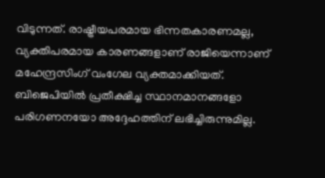വിടുന്നത്. രാഷ്ട്രീയപരമായ ഭിന്നതകാരണമല്ല, വ്യക്തിപരമായ കാരണങ്ങളാണ് രാജിയെന്നാണ് മഹേന്ദ്രസിംഗ് വംഗേല വ്യക്തമാക്കിയത്. ബിജെപിയില്‍ പ്രതീക്ഷിച്ച സ്ഥാനമാനങ്ങളോ പരിഗണനയോ അദ്ദേഹത്തിന് ലഭിച്ചിരുന്നുമില്ല.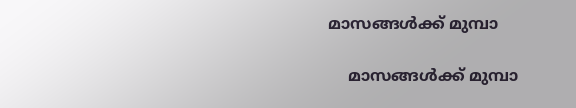മാസങ്ങള്‍ക്ക് മുമ്പാ

    മാസങ്ങള്‍ക്ക് മുമ്പാ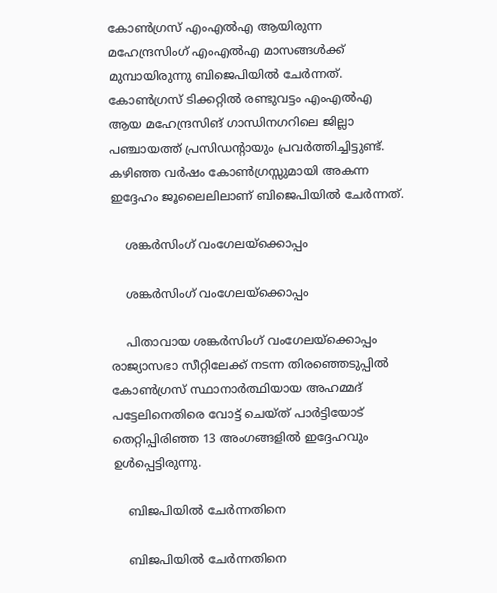കോണ്‍ഗ്രസ് എംഎല്‍എ ആയിരുന്ന മഹേന്ദ്രസിംഗ് എംഎല്‍എ മാസങ്ങള്‍ക്ക് മുമ്പായിരുന്നു ബിജെപിയില്‍ ചേര്‍ന്നത്. കോണ്‍ഗ്രസ് ടിക്കറ്റില്‍ രണ്ടുവട്ടം എംഎല്‍എ ആയ മഹേന്ദ്രസിങ് ഗാന്ധിനഗറിലെ ജില്ലാ പഞ്ചായത്ത് പ്രസിഡന്റായും പ്രവര്‍ത്തിച്ചിട്ടുണ്ട്. കഴിഞ്ഞ വര്‍ഷം കോണ്‍ഗ്രസ്സുമായി അകന്ന ഇദ്ദേഹം ജൂലൈലിലാണ് ബിജെപിയില്‍ ചേര്‍ന്നത്.

    ശങ്കര്‍സിംഗ് വംഗേലയ്ക്കൊപ്പം

    ശങ്കര്‍സിംഗ് വംഗേലയ്ക്കൊപ്പം

    പിതാവായ ശങ്കര്‍സിംഗ് വംഗേലയ്ക്കൊപ്പം രാജ്യാസഭാ സീറ്റിലേക്ക് നടന്ന തിരഞ്ഞെടുപ്പില്‍ കോണ്‍ഗ്രസ് സ്ഥാനാര്‍ത്ഥിയായ അഹമ്മദ് പട്ടേലിനെതിരെ വോട്ട് ചെയ്ത് പാര്‍ട്ടിയോട് തെറ്റിപ്പിരിഞ്ഞ 13 അംഗങ്ങളില്‍ ഇദ്ദേഹവും ഉള്‍പ്പെട്ടിരുന്നു.

    ബിജപിയില്‍ ചേര്‍ന്നതിനെ

    ബിജപിയില്‍ ചേര്‍ന്നതിനെ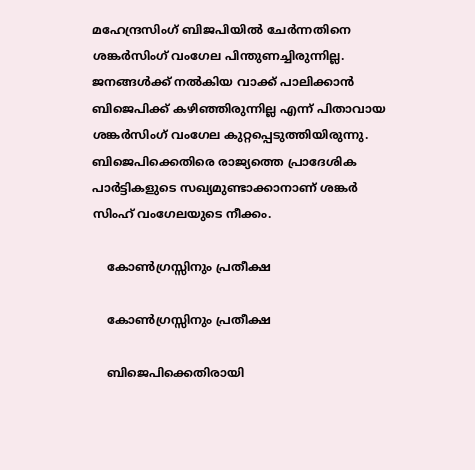മഹേന്ദ്രസിംഗ് ബിജപിയില്‍ ചേര്‍ന്നതിനെ ശങ്കര്‍സിംഗ് വംഗേല പിന്തുണച്ചിരുന്നില്ല. ജനങ്ങള്‍ക്ക് നല്‍കിയ വാക്ക് പാലിക്കാന്‍ ബിജെപിക്ക് കഴിഞ്ഞിരുന്നില്ല എന്ന് പിതാവായ ശങ്കര്‍സിംഗ് വംഗേല കുറ്റപ്പെടുത്തിയിരുന്നു. ബിജെപിക്കെതിരെ രാജ്യത്തെ പ്രാദേശിക പാര്‍ട്ടികളുടെ സഖ്യമുണ്ടാക്കാനാണ് ശങ്കര്‍ സിംഹ് വംഗേലയുടെ നീക്കം.

    കോണ്‍ഗ്രസ്സിനും പ്രതീക്ഷ

    കോണ്‍ഗ്രസ്സിനും പ്രതീക്ഷ

    ബിജെപിക്കെതിരായി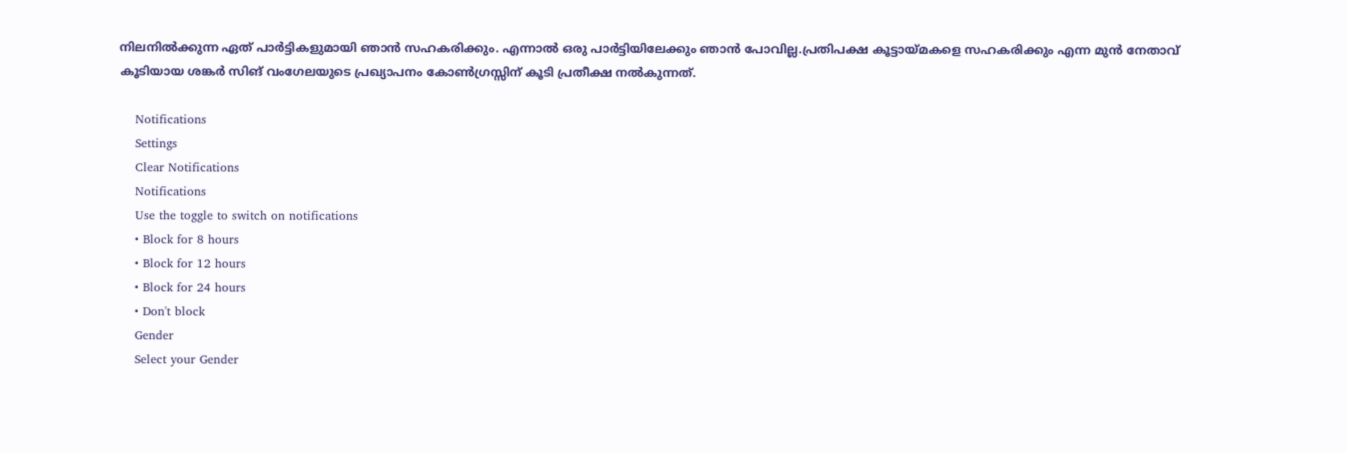നിലനില്‍ക്കുന്ന ഏത് പാര്‍ട്ടികളുമായി ഞാന്‍ സഹകരിക്കും. എന്നാല്‍ ഒരു പാര്‍ട്ടിയിലേക്കും ഞാന്‍ പോവില്ല.പ്രതിപക്ഷ കൂട്ടായ്മകളെ സഹകരിക്കും എന്ന മുന്‍ നേതാവ് കൂടിയായ ശങ്കര്‍ സിങ് വംഗേലയുടെ പ്രഖ്യാപനം കോണ്‍ഗ്രസ്സിന് കൂടി പ്രതീക്ഷ നല്‍കുന്നത്.

    Notifications
    Settings
    Clear Notifications
    Notifications
    Use the toggle to switch on notifications
    • Block for 8 hours
    • Block for 12 hours
    • Block for 24 hours
    • Don't block
    Gender
    Select your Gender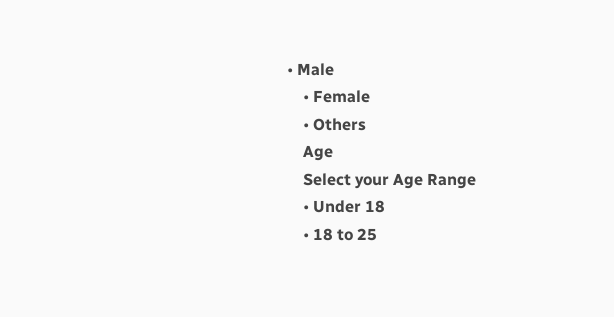• Male
    • Female
    • Others
    Age
    Select your Age Range
    • Under 18
    • 18 to 25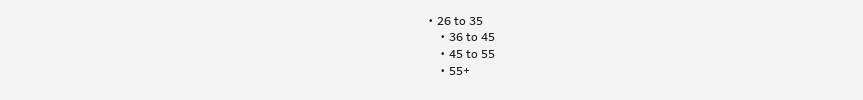• 26 to 35
    • 36 to 45
    • 45 to 55
    • 55+